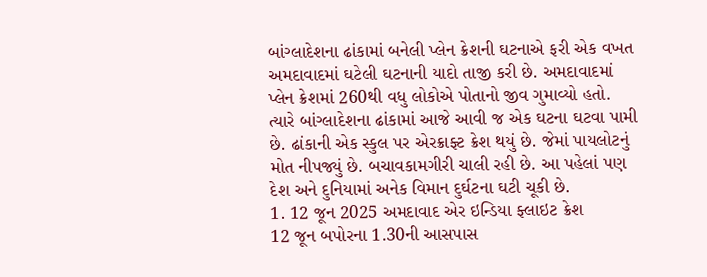બાંગ્લાદેશના ઢાંકામાં બનેલી પ્લેન ક્રેશની ઘટનાએ ફરી એક વખત અમદાવાદમાં ઘટેલી ઘટનાની યાદો તાજી કરી છે. અમદાવાદમાં પ્લેન ક્રેશમાં 260થી વધુ લોકોએ પોતાનો જીવ ગુમાવ્યો હતો. ત્યારે બાંગ્લાદેશના ઢાંકામાં આજે આવી જ એક ઘટના ઘટવા પામી છે. ઢાંકાની એક સ્કુલ પર એરક્રાફ્ટ ક્રેશ થયું છે. જેમાં પાયલોટનું મોત નીપજ્યું છે. બચાવકામગીરી ચાલી રહી છે. આ પહેલાં પણ દેશ અને દુનિયામાં અનેક વિમાન દુર્ઘટના ઘટી ચૂકી છે.
1. 12 જૂન 2025 અમદાવાદ એર ઇન્ડિયા ફ્લાઇટ ક્રેશ
12 જૂન બપોરના 1.30ની આસપાસ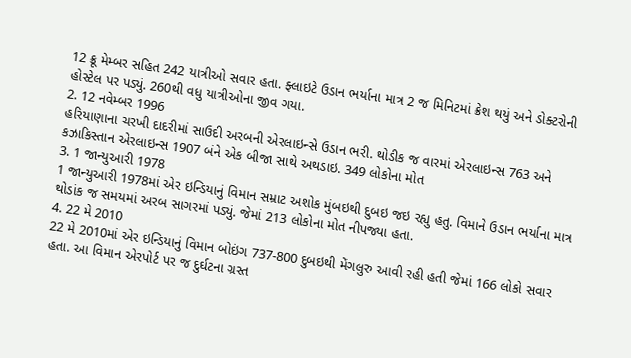12 ક્રૂ મેમ્બર સહિત 242 યાત્રીઓ સવાર હતા. ફ્લાઇટે ઉડાન ભર્યાના માત્ર 2 જ મિનિટમાં ક્રેશ થયું અને ડોક્ટરોની હોસ્ટેલ પર પડ્યું. 260થી વધુ યાત્રીઓના જીવ ગયા.
2. 12 નવેમ્બર 1996
હરિયાણાના ચરખી દાદરીમાં સાઉદી અરબની એરલાઇન્સે ઉડાન ભરી. થોડીક જ વારમાં એરલાઇન્સ 763 અને કઝાકિસ્તાન એરલાઇન્સ 1907 બંને એક બીજા સાથે અથડાઇ. 349 લોકોના મોત
3. 1 જાન્યુઆરી 1978
1 જાન્યુઆરી 1978માં એર ઇન્ડિયાનું વિમાન સમ્રાટ અશોક મુંબઇથી દુબઇ જઇ રહ્યુ હતુ. વિમાને ઉડાન ભર્યાના માત્ર થોડાંક જ સમયમાં અરબ સાગરમાં પડ્યું. જેમાં 213 લોકોના મોત નીપજ્યા હતા.
4. 22 મે 2010
22 મે 2010માં એર ઇન્ડિયાનું વિમાન બોઇંગ 737-800 દુબઇથી મેંગલુરુ આવી રહી હતી જેમાં 166 લોકો સવાર હતા. આ વિમાન એરપોર્ટ પર જ દુર્ઘટના ગ્રસ્ત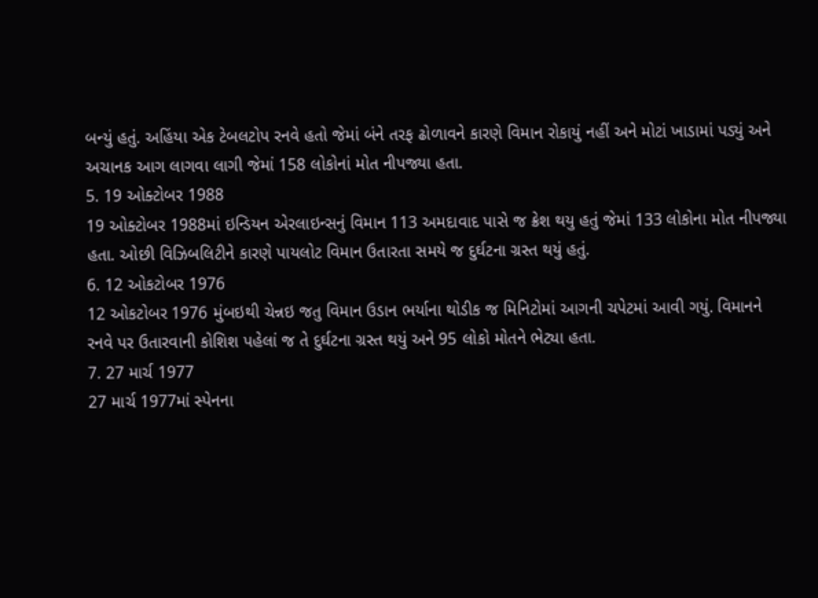બન્યું હતું. અહિંયા એક ટેબલટોપ રનવે હતો જેમાં બંને તરફ ઢોળાવને કારણે વિમાન રોકાયું નહીં અને મોટાં ખાડામાં પડ્યું અને અચાનક આગ લાગવા લાગી જેમાં 158 લોકોનાં મોત નીપજ્યા હતા.
5. 19 ઓક્ટોબર 1988
19 ઓક્ટોબર 1988માં ઇન્ડિયન એરલાઇન્સનું વિમાન 113 અમદાવાદ પાસે જ ક્રેશ થયુ હતું જેમાં 133 લોકોના મોત નીપજ્યા હતા. ઓછી વિઝિબલિટીને કારણે પાયલોટ વિમાન ઉતારતા સમયે જ દુર્ઘટના ગ્રસ્ત થયું હતું.
6. 12 ઓકટોબર 1976
12 ઓકટોબર 1976 મુંબઇથી ચેન્નઇ જતુ વિમાન ઉડાન ભર્યાના થોડીક જ મિનિટોમાં આગની ચપેટમાં આવી ગયું. વિમાનને રનવે પર ઉતારવાની કોશિશ પહેલાં જ તે દુર્ઘટના ગ્રસ્ત થયું અને 95 લોકો મોતને ભેટ્યા હતા.
7. 27 માર્ચ 1977
27 માર્ચ 1977માં સ્પેનના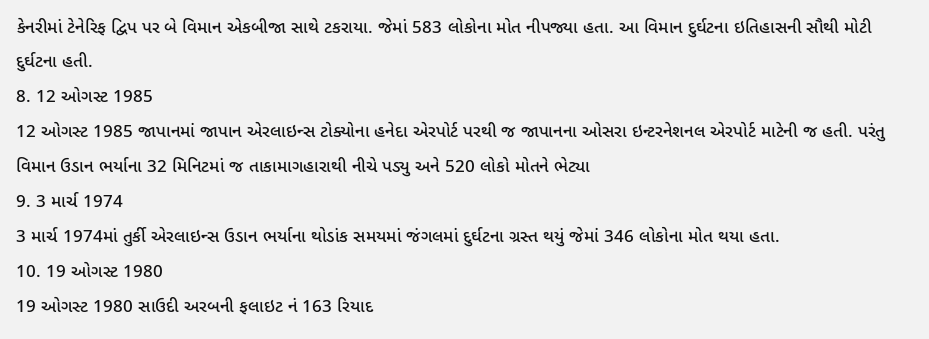કેનરીમાં ટેનેરિફ દ્વિપ પર બે વિમાન એકબીજા સાથે ટકરાયા. જેમાં 583 લોકોના મોત નીપજ્યા હતા. આ વિમાન દુર્ઘટના ઇતિહાસની સૌથી મોટી દુર્ઘટના હતી.
8. 12 ઓગસ્ટ 1985
12 ઓગસ્ટ 1985 જાપાનમાં જાપાન એરલાઇન્સ ટોક્યોના હનેદા એરપોર્ટ પરથી જ જાપાનના ઓસરા ઇન્ટરનેશનલ એરપોર્ટ માટેની જ હતી. પરંતુ વિમાન ઉડાન ભર્યાના 32 મિનિટમાં જ તાકામાગહારાથી નીચે પડ્યુ અને 520 લોકો મોતને ભેટ્યા
9. 3 માર્ચ 1974
3 માર્ચ 1974માં તુર્કી એરલાઇન્સ ઉડાન ભર્યાના થોડાંક સમયમાં જંગલમાં દુર્ઘટના ગ્રસ્ત થયું જેમાં 346 લોકોના મોત થયા હતા.
10. 19 ઓગસ્ટ 1980
19 ઓગસ્ટ 1980 સાઉદી અરબની ફલાઇટ નં 163 રિયાદ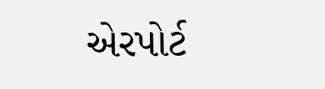એરપોર્ટ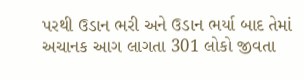પરથી ઉડાન ભરી અને ઉડાન ભર્યા બાદ તેમાં અચાનક આગ લાગતા 301 લોકો જીવતા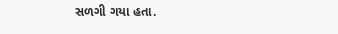સળગી ગયા હતા.